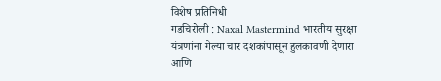विशेष प्रतिनिधी
गडचिरोली : Naxal Mastermind भारतीय सुरक्षा यंत्रणांना गेल्या चार दशकांपासून हुलकावणी देणारा आणि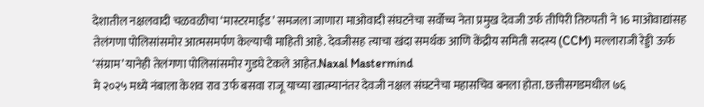देशातील नक्षलवादी चळवळीचा ‘मास्टरमाईंड’ समजला जाणारा माओवादी संघटनेचा सर्वोच्च नेता प्रमुख देवजी उर्फ तीपिरी तिरुपती ने 16 माओवाद्यांसह तेलंगणा पोलिसांसमोर आत्मसमर्पण केल्याची माहिती आहे. देवजीसह त्याचा खंदा समर्थक आणि केंद्रीय समिती सदस्य (CCM) मल्लाराजी रेड्डी ऊर्फ ‘संग्राम’ यानेही तेलंगणा पोलिसांसमोर गुडघे टेकले आहेत.Naxal Mastermind
मे २०२५ मध्ये नंबाला केशव राव उर्फ बसवा राजू याच्या खात्म्यानंतर देवजी नक्षल संघटनेचा महासचिव बनला होता. छत्तीसगडमधील ७६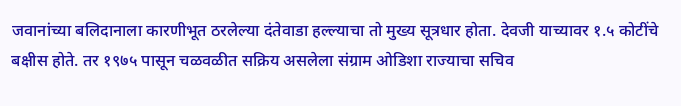जवानांच्या बलिदानाला कारणीभूत ठरलेल्या दंतेवाडा हल्ल्याचा तो मुख्य सूत्रधार होता. देवजी याच्यावर १.५ कोटींचे बक्षीस होते. तर १९७५ पासून चळवळीत सक्रिय असलेला संग्राम ओडिशा राज्याचा सचिव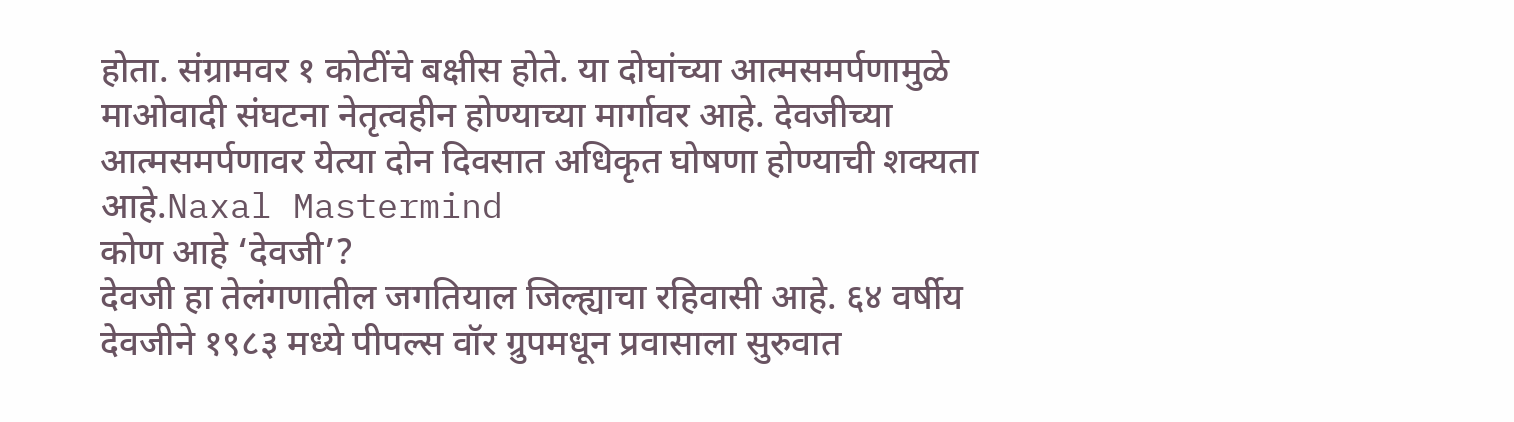होता. संग्रामवर १ कोटींचे बक्षीस होते. या दोघांच्या आत्मसमर्पणामुळे माओवादी संघटना नेतृत्वहीन होण्याच्या मार्गावर आहे. देवजीच्या आत्मसमर्पणावर येत्या दोन दिवसात अधिकृत घोषणा होण्याची शक्यता आहे.Naxal Mastermind
कोण आहे ‘देवजी’?
देवजी हा तेलंगणातील जगतियाल जिल्ह्याचा रहिवासी आहे. ६४ वर्षीय देवजीने १९८३ मध्ये पीपल्स वॉर ग्रुपमधून प्रवासाला सुरुवात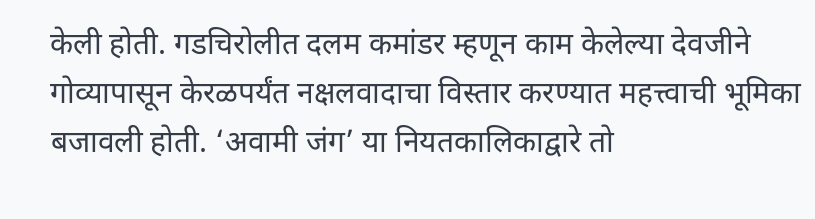केली होती. गडचिरोलीत दलम कमांडर म्हणून काम केलेल्या देवजीने गोव्यापासून केरळपर्यंत नक्षलवादाचा विस्तार करण्यात महत्त्वाची भूमिका बजावली होती. ‘अवामी जंग’ या नियतकालिकाद्वारे तो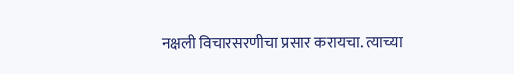नक्षली विचारसरणीचा प्रसार करायचा. त्याच्या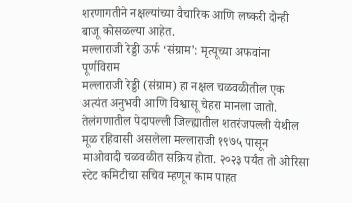शरणागतीने नक्षल्यांच्या वैचारिक आणि लष्करी दोन्ही बाजू कोसळल्या आहेत.
मल्लाराजी रेड्डी ऊर्फ ‘संग्राम’: मृत्यूच्या अफवांना पूर्णविराम
मल्लाराजी रेड्डी (संग्राम) हा नक्षल चळवळीतील एक अत्यंत अनुभवी आणि विश्वासू चेहरा मानला जातो. तेलंगणातील पेदापल्ली जिल्ह्यातील शतरंजपल्ली येथील मूळ रहिवासी असलेला मल्लाराजी १९७५ पासून माओवादी चळवळीत सक्रिय होता. २०२३ पर्यंत तो ओरिसा स्टेट कमिटीचा सचिव म्हणून काम पाहत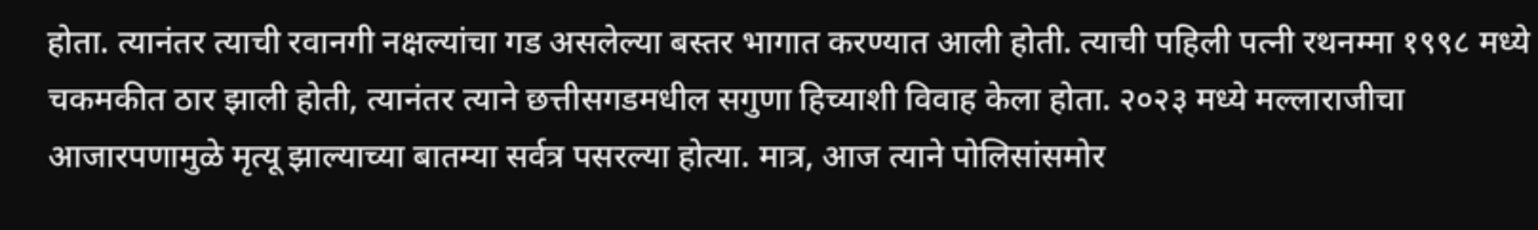होता. त्यानंतर त्याची रवानगी नक्षल्यांचा गड असलेल्या बस्तर भागात करण्यात आली होती. त्याची पहिली पत्नी रथनम्मा १९९८ मध्ये चकमकीत ठार झाली होती, त्यानंतर त्याने छत्तीसगडमधील सगुणा हिच्याशी विवाह केला होता. २०२३ मध्ये मल्लाराजीचा आजारपणामुळे मृत्यू झाल्याच्या बातम्या सर्वत्र पसरल्या होत्या. मात्र, आज त्याने पोलिसांसमोर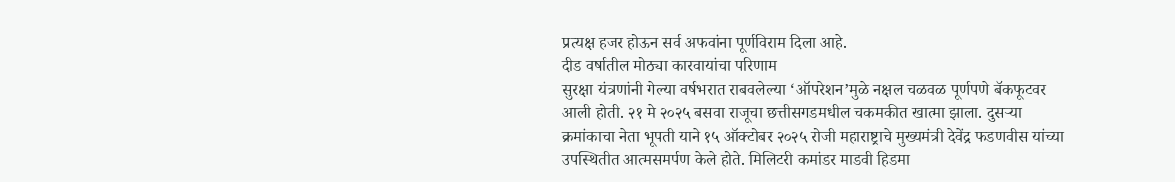प्रत्यक्ष हजर होऊन सर्व अफवांना पूर्णविराम दिला आहे.
दीड वर्षातील मोठ्या कारवायांचा परिणाम
सुरक्षा यंत्रणांनी गेल्या वर्षभरात राबवलेल्या ‘ऑपरेशन’मुळे नक्षल चळवळ पूर्णपणे बॅकफूटवर आली होती. २१ मे २०२५ बसवा राजूचा छत्तीसगडमधील चकमकीत खात्मा झाला. दुसऱ्या क्रमांकाचा नेता भूपती याने १५ ऑक्टोबर २०२५ रोजी महाराष्ट्राचे मुख्यमंत्री देवेंद्र फडणवीस यांच्या उपस्थितीत आत्मसमर्पण केले होते. मिलिटरी कमांडर माडवी हिडमा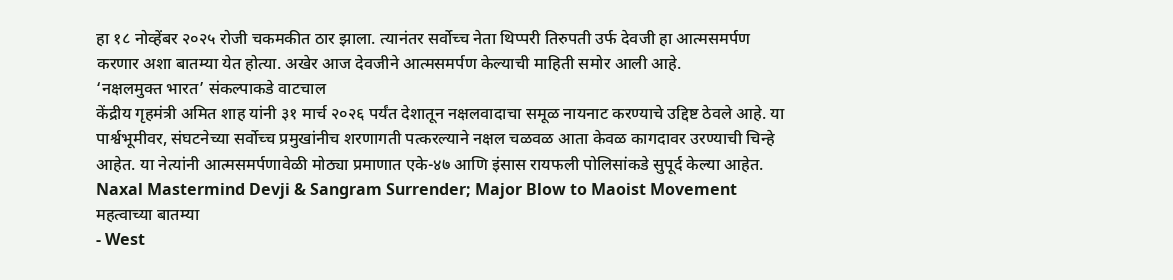हा १८ नोव्हेंबर २०२५ रोजी चकमकीत ठार झाला. त्यानंतर सर्वोच्च नेता थिप्परी तिरुपती उर्फ देवजी हा आत्मसमर्पण करणार अशा बातम्या येत होत्या. अखेर आज देवजीने आत्मसमर्पण केल्याची माहिती समोर आली आहे.
‘नक्षलमुक्त भारत’ संकल्पाकडे वाटचाल
केंद्रीय गृहमंत्री अमित शाह यांनी ३१ मार्च २०२६ पर्यंत देशातून नक्षलवादाचा समूळ नायनाट करण्याचे उद्दिष्ट ठेवले आहे. या पार्श्वभूमीवर, संघटनेच्या सर्वोच्च प्रमुखांनीच शरणागती पत्करल्याने नक्षल चळवळ आता केवळ कागदावर उरण्याची चिन्हे आहेत. या नेत्यांनी आत्मसमर्पणावेळी मोठ्या प्रमाणात एके-४७ आणि इंसास रायफली पोलिसांकडे सुपूर्द केल्या आहेत.
Naxal Mastermind Devji & Sangram Surrender; Major Blow to Maoist Movement
महत्वाच्या बातम्या
- West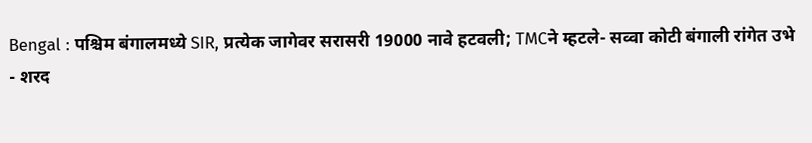Bengal : पश्चिम बंगालमध्ये SIR, प्रत्येक जागेवर सरासरी 19000 नावे हटवली; TMCने म्हटले- सव्वा कोटी बंगाली रांगेत उभे
- शरद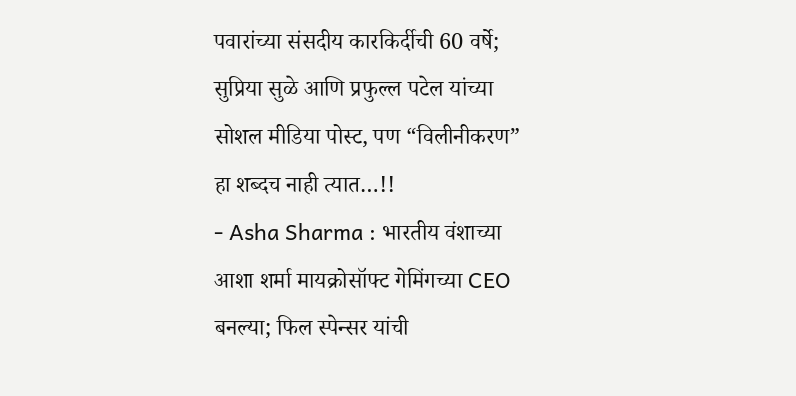पवारांच्या संसदीय कारकिर्दीची 60 वर्षे; सुप्रिया सुळे आणि प्रफुल्ल पटेल यांच्या सोशल मीडिया पोस्ट, पण “विलीनीकरण” हा शब्दच नाही त्यात…!!
- Asha Sharma : भारतीय वंशाच्या आशा शर्मा मायक्रोसॉफ्ट गेमिंगच्या CEO बनल्या; फिल स्पेन्सर यांची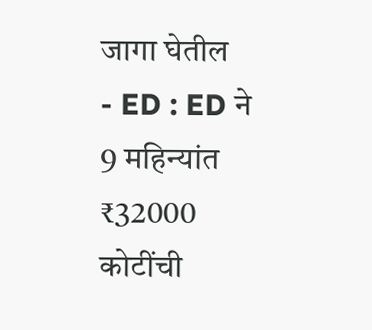जागा घेतील
- ED : ED ने 9 महिन्यांत ₹32000 कोटींची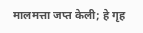मालमत्ता जप्त केली; हे गृह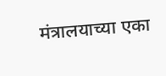मंत्रालयाच्या एका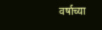वर्षाच्या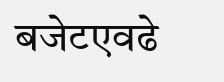बजेटएवढे